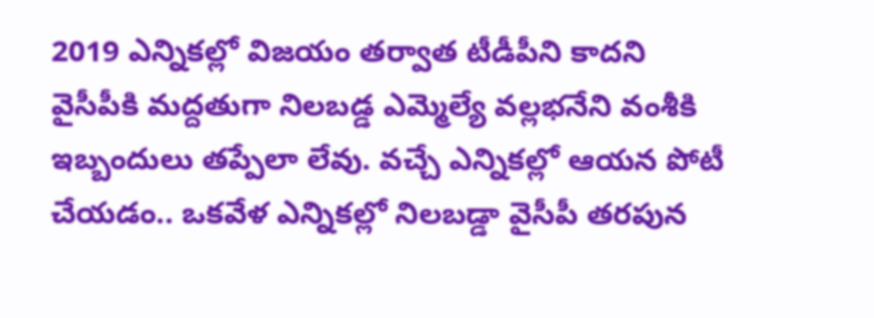2019 ఎన్నికల్లో విజయం తర్వాత టీడీపీని కాదని వైసీపీకి మద్దతుగా నిలబడ్డ ఎమ్మెల్యే వల్లభనేని వంశీకి ఇబ్బందులు తప్పేలా లేవు. వచ్చే ఎన్నికల్లో ఆయన పోటీ చేయడం.. ఒకవేళ ఎన్నికల్లో నిలబడ్డా వైసీపీ తరపున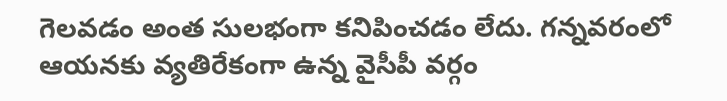గెలవడం అంత సులభంగా కనిపించడం లేదు. గన్నవరంలో ఆయనకు వ్యతిరేకంగా ఉన్న వైసీపీ వర్గం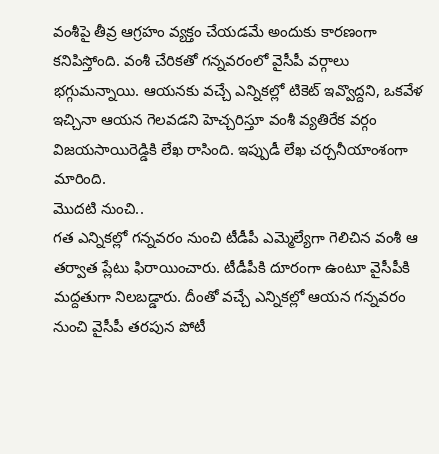వంశీపై తీవ్ర ఆగ్రహం వ్యక్తం చేయడమే అందుకు కారణంగా కనిపిస్తోంది. వంశీ చేరికతో గన్నవరంలో వైసీపీ వర్గాలు భగ్గుమన్నాయి. ఆయనకు వచ్చే ఎన్నికల్లో టికెట్ ఇవ్వొద్దని, ఒకవేళ ఇచ్చినా ఆయన గెలవడని హెచ్చరిస్తూ వంశీ వ్యతిరేక వర్గం విజయసాయిరెడ్డికి లేఖ రాసింది. ఇప్పుడీ లేఖ చర్చనీయాంశంగా మారింది.
మొదటి నుంచి..
గత ఎన్నికల్లో గన్నవరం నుంచి టీడీపీ ఎమ్మెల్యేగా గెలిచిన వంశీ ఆ తర్వాత ప్లేటు ఫిరాయించారు. టీడీపీకి దూరంగా ఉంటూ వైసీపీకి మద్దతుగా నిలబడ్డారు. దీంతో వచ్చే ఎన్నికల్లో ఆయన గన్నవరం నుంచి వైసీపీ తరపున పోటీ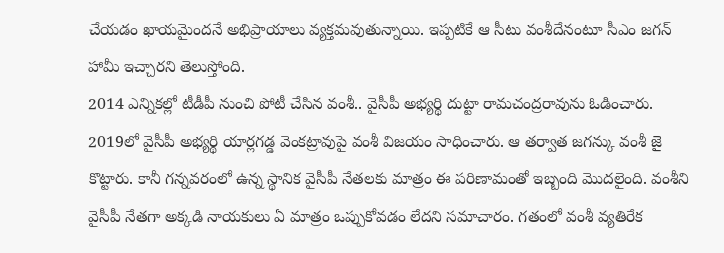చేయడం ఖాయమైందనే అభిప్రాయాలు వ్యక్తమవుతున్నాయి. ఇప్పటికే ఆ సీటు వంశీదేనంటూ సీఎం జగన్ హామీ ఇచ్చారని తెలుస్తోంది.
2014 ఎన్నికల్లో టీడీపీ నుంచి పోటీ చేసిన వంశీ.. వైసీపీ అభ్యర్థి దుట్టా రామచంద్రరావును ఓడించారు. 2019లో వైసీపీ అభ్యర్థి యార్లగడ్డ వెంకట్రావుపై వంశీ విజయం సాధించారు. ఆ తర్వాత జగన్కు వంశీ జై కొట్టారు. కానీ గన్నవరంలో ఉన్న స్థానిక వైసీపీ నేతలకు మాత్రం ఈ పరిణామంతో ఇబ్బంది మొదలైంది. వంశీని వైసీపీ నేతగా అక్కడి నాయకులు ఏ మాత్రం ఒప్పుకోవడం లేదని సమాచారం. గతంలో వంశీ వ్యతిరేక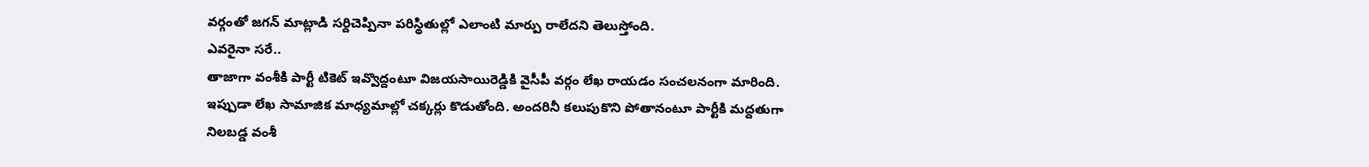వర్గంతో జగన్ మాట్లాడి సర్దిచెప్పినా పరిస్థితుల్లో ఎలాంటి మార్పు రాలేదని తెలుస్తోంది.
ఎవరైనా సరే..
తాజాగా వంశీకి పార్టీ టికెట్ ఇవ్వొద్దంటూ విజయసాయిరెడ్డికి వైసీపీ వర్గం లేఖ రాయడం సంచలనంగా మారింది. ఇప్పుడా లేఖ సామాజిక మాధ్యమాల్లో చక్కర్లు కొడుతోంది. అందరినీ కలుపుకొని పోతానంటూ పార్టీకి మద్దతుగా నిలబడ్డ వంశీ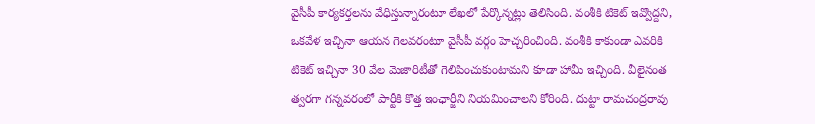వైసీపీ కార్యకర్తలను వేధిస్తున్నారంటూ లేఖలో పేర్కొన్నట్లు తెలిసింది. వంశీకి టికెట్ ఇవ్వొద్దని, ఒకవేళ ఇచ్చినా ఆయన గెలవరంటూ వైసీపీ వర్గం హెచ్చరించింది. వంశీకి కాకుండా ఎవరికి టికెట్ ఇచ్చినా 30 వేల మెజారిటీతో గెలిపించుకుంటామని కూడా హామీ ఇచ్చింది. వీలైనంత త్వరగా గన్నవరంలో పార్టీకి కొత్త ఇంఛార్జీని నియమించాలని కోరింది. దుట్టా రామచంద్రరావు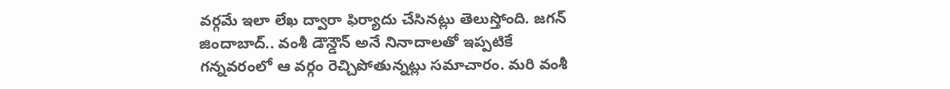వర్గమే ఇలా లేఖ ద్వారా ఫిర్యాదు చేసినట్లు తెలుస్తోంది. జగన్ జిందాబాద్.. వంశీ డౌన్డౌన్ అనే నినాదాలతో ఇప్పటికే గన్నవరంలో ఆ వర్గం రెచ్చిపోతున్నట్లు సమాచారం. మరి వంశీ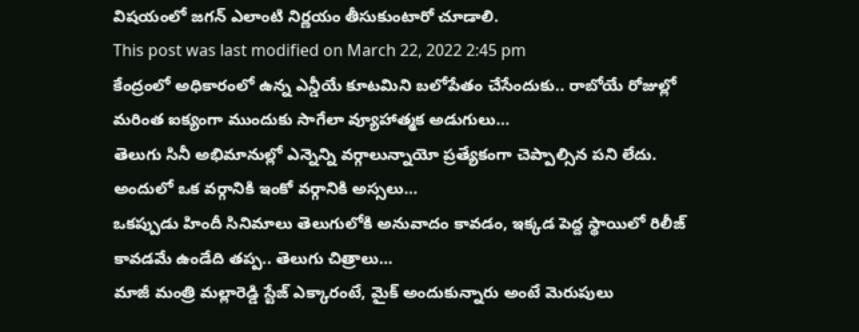విషయంలో జగన్ ఎలాంటి నిర్ణయం తీసుకుంటారో చూడాలి.
This post was last modified on March 22, 2022 2:45 pm
కేంద్రంలో అధికారంలో ఉన్న ఎన్డీయే కూటమిని బలోపేతం చేసేందుకు.. రాబోయే రోజుల్లో మరింత ఐక్యంగా ముందుకు సాగేలా వ్యూహాత్మక అడుగులు…
తెలుగు సినీ అభిమానుల్లో ఎన్నెన్ని వర్గాలున్నాయో ప్రత్యేకంగా చెప్పాల్సిన పని లేదు. అందులో ఒక వర్గానికి ఇంకో వర్గానికి అస్సలు…
ఒకప్పుడు హిందీ సినిమాలు తెలుగులోకి అనువాదం కావడం, ఇక్కడ పెద్ద స్థాయిలో రిలీజ్ కావడమే ఉండేది తప్ప.. తెలుగు చిత్రాలు…
మాజీ మంత్రి మల్లారెడ్డి స్టేజ్ ఎక్కారంటే, మైక్ అందుకున్నారు అంటే మెరుపులు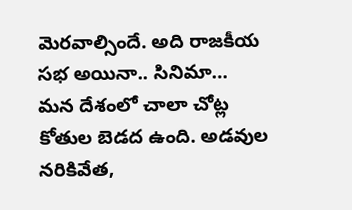మెరవాల్సిందే. అది రాజకీయ సభ అయినా.. సినిమా…
మన దేశంలో చాలా చోట్ల కోతుల బెడద ఉంది. అడవుల నరికివేత,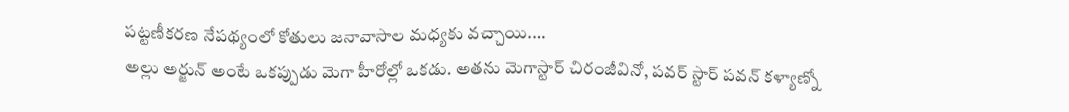పట్టణీకరణ నేపథ్యంలో కోతులు జనావాసాల మధ్యకు వచ్చాయి.…
అల్లు అర్జున్ అంటే ఒకప్పుడు మెగా హీరోల్లో ఒకడు. అతను మెగాస్టార్ చిరంజీవినో, పవర్ స్టార్ పవన్ కళ్యాణ్నో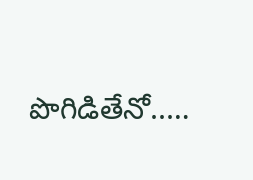పొగిడితేనో..…